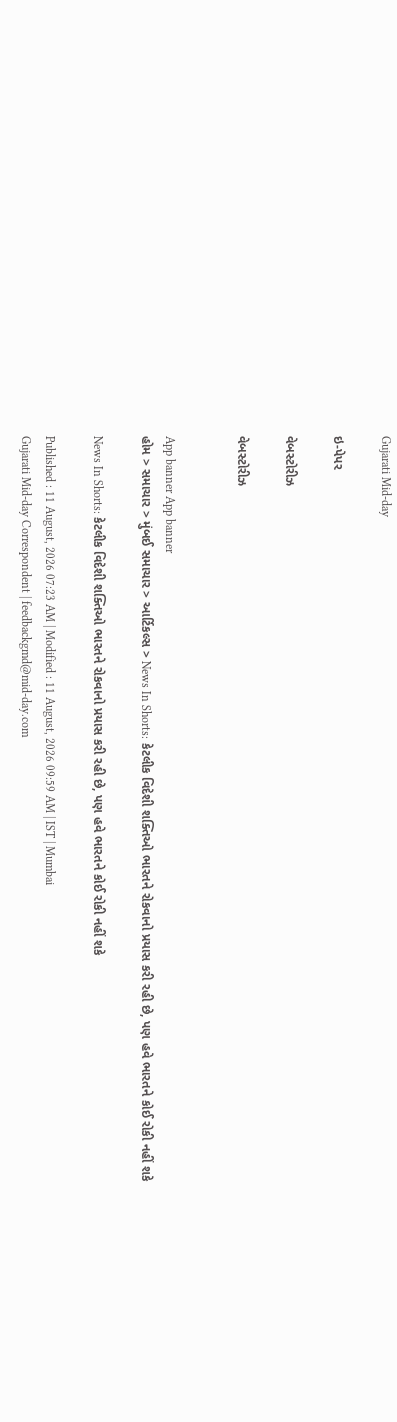Gujarati Mid-day

ઇ-પેપર

વેબસ્ટોરીઝ

વેબસ્ટોરીઝ


App banner App banner
હોમ > સમાચાર > મુંબઈ સમાચાર > આર્ટિકલ્સ > News In Shorts: કેટલીક વિદેશી શક્તિઓ ભારતને રોકવાનો પ્રયાસ કરી રહી છે, પણ હવે ભારતને કોઈ રોકી નહીં શકે

News In Shorts: કેટલીક વિદેશી શક્તિઓ ભારતને રોકવાનો પ્રયાસ કરી રહી છે, પણ હવે ભારતને કોઈ રોકી નહીં શકે

Published : 11 August, 2026 07:23 AM | Modified : 11 August, 2026 09:59 AM | IST | Mumbai
Gujarati Mid-day Correspondent | feedbackgmd@mid-day.com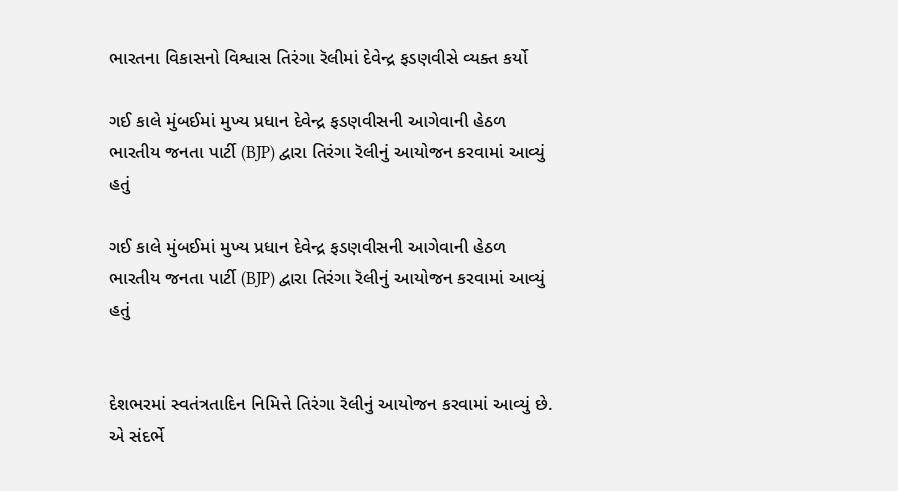ભારતના વિકાસનો વિશ્વાસ તિરંગા રૅલીમાં દેવેન્દ્ર ફડણવીસે વ્યક્ત કર્યો

ગઈ કાલે મુંબઈમાં મુખ્ય પ્રધાન દેવેન્દ્ર ફડણવીસની આગેવાની હેઠળ ભારતીય જનતા પાર્ટી (BJP) દ્વારા તિરંગા રૅલીનું આયોજન કરવામાં આવ્યું હતું

ગઈ કાલે મુંબઈમાં મુખ્ય પ્રધાન દેવેન્દ્ર ફડણવીસની આગેવાની હેઠળ ભારતીય જનતા પાર્ટી (BJP) દ્વારા તિરંગા રૅલીનું આયોજન કરવામાં આવ્યું હતું


દેશભરમાં સ્વતંત્રતાદિન નિમિત્તે તિરંગા રૅલીનું આયોજન કરવામાં આવ્યું છે. એ સંદર્ભે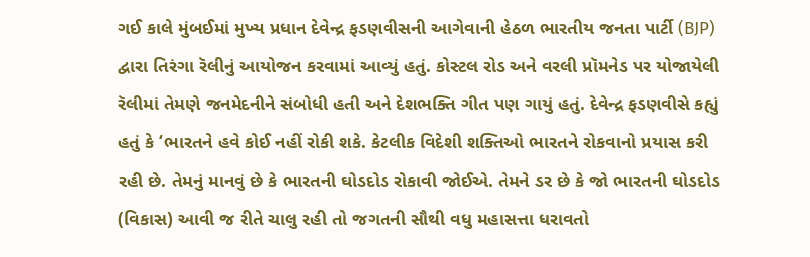ગઈ કાલે મુંબઈમાં મુખ્ય પ્રધાન દેવેન્દ્ર ફડણવીસની આગેવાની હેઠળ ભારતીય જનતા પાર્ટી (BJP) દ્વારા તિરંગા રૅલીનું આયોજન કરવામાં આવ્યું હતું. કોસ્ટલ રોડ અને વરલી પ્રૉમનેડ પર યોજાયેલી રૅલીમાં તેમણે જનમેદનીને સંબોધી હતી અને દેશભક્તિ ગીત પણ ગાયું હતું. દેવેન્દ્ર ફડણવીસે કહ્યું હતું કે ‘ભારતને હવે કોઈ નહીં રોકી શકે. કેટલીક વિદેશી શક્તિઓ ભારતને રોકવાનો પ્રયાસ કરી રહી છે. તેમનું માનવું છે કે ભારતની ઘોડદોડ રોકાવી જોઈએ. તેમને ડર છે કે જો ભારતની ઘોડદોડ (વિકાસ) આવી જ રીતે ચાલુ રહી તો જગતની સૌથી વધુ મહાસત્તા ધરાવતો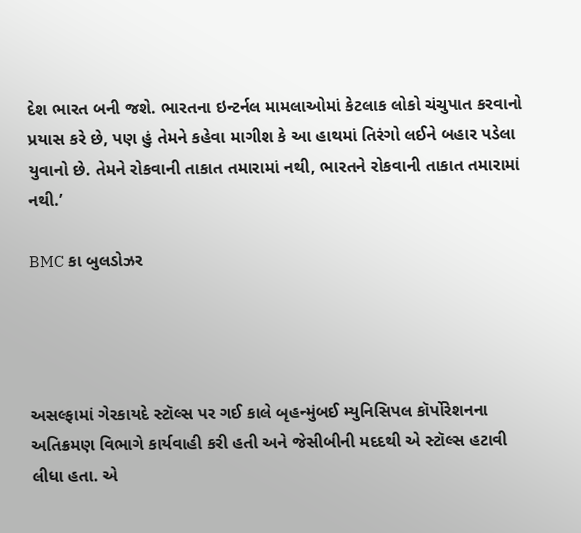દેશ ભારત બની જશે. ભારતના ઇન્ટર્નલ મામલાઓમાં કેટલાક લોકો ચંચુપાત કરવાનો પ્રયાસ કરે છે, પણ હું તેમને કહેવા માગીશ કે આ હાથમાં તિરંગો લઈને બહાર પડેલા યુવાનો છે. તેમને રોકવાની તાકાત તમારામાં નથી, ભારતને રોકવાની તાકાત તમારામાં નથી.’

BMC કા બુલડોઝર




અસલ્ફામાં ગેરકાયદે સ્ટૉલ્સ પર ગઈ કાલે બૃહન્મુંબઈ મ્યુનિસિપલ કૉર્પોરેશનના અતિક્રમણ વિભાગે કાર્યવાહી કરી હતી અને જેસીબીની મદદથી એ સ્ટૉલ્સ હટાવી લીધા હતા. એ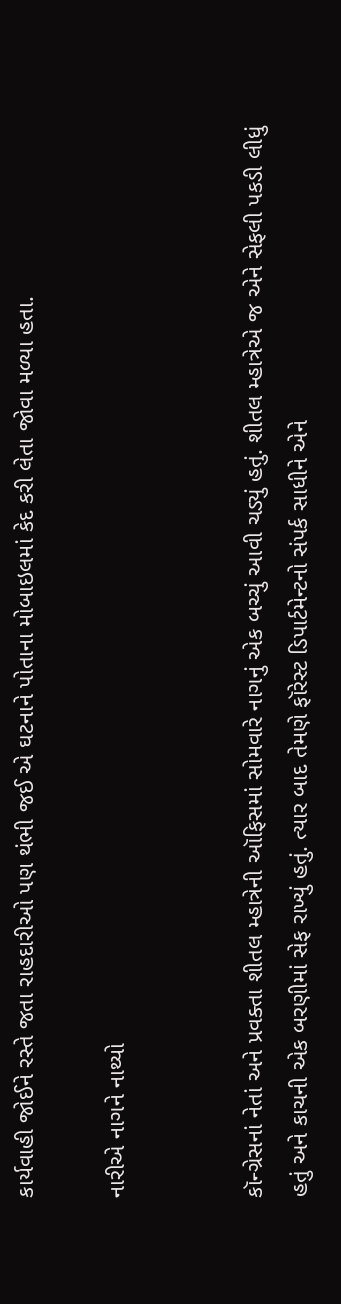કાર્યવાહી જોઈને રસ્તે જતા રાહદારીઓ પણ થંભી જઈ એ ઘટનાને પોતાના મોબાઇલમાં કેદ કરી લેતા જોવા મળ્યા હતા.

નારીએ નાગને નાથ્યો


કૉન્ગ્રેસનાં નેતાં અને પ્રવક્તા શીતલ મ્હાત્રેની ઑફિસમાં સોમવારે નાગનું એક બચ્ચું આવી ચડ્યું હતું. શીતલ મ્હાત્રેએ જ એને સેફલી પકડી લીધું હતું અને કાચની એક બરણીમાં સેફ રાખ્યું હતું. ત્યાર બાદ તેમણે ફૉરેસ્ટ ડિપાર્ટમેન્ટનો સંપર્ક સાધીને એને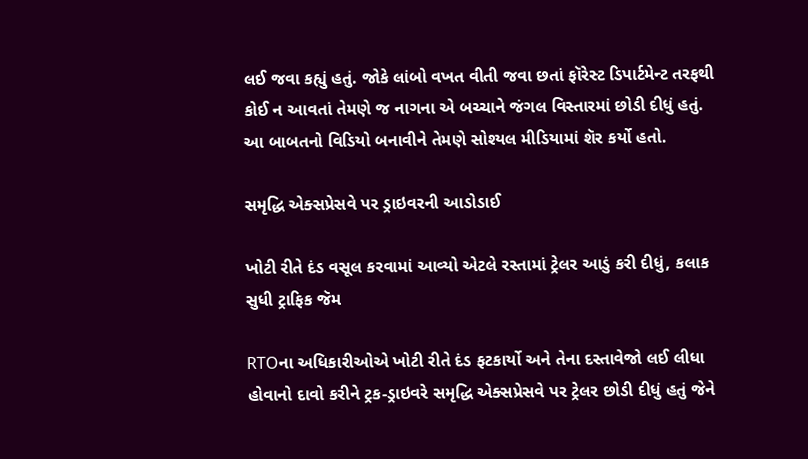લઈ જવા કહ્યું હતું. જોકે લાંબો વખત વીતી જવા છતાં ફૉરેસ્ટ ડિપાર્ટમેન્ટ તરફથી કોઈ ન આવતાં તેમણે જ નાગના એ બચ્ચાને જંગલ વિસ્તારમાં છોડી દીધું હતું. આ બાબતનો વિડિયો બનાવીને તેમણે સોશ્યલ મીડિયામાં શૅર કર્યો હતો.

સમૃદ્ધિ એક્સપ્રેસવે પર ડ્રાઇવરની આડોડાઈ

ખોટી રીતે દંડ વસૂલ કરવામાં આવ્યો એટલે રસ્તામાં ટ્રેલર આડું કરી દીધું, કલાક સુધી ટ્રાફિક જૅમ

RTOના અધિકારીઓએ ખોટી રીતે દંડ ફટકાર્યો અને તેના દસ્તાવેજો લઈ લીધા હોવાનો દાવો કરીને ટ્રક-ડ્રાઇવરે સમૃદ્ધિ એક્સપ્રેસવે પર ટ્રેલર છોડી દીધું હતું જેને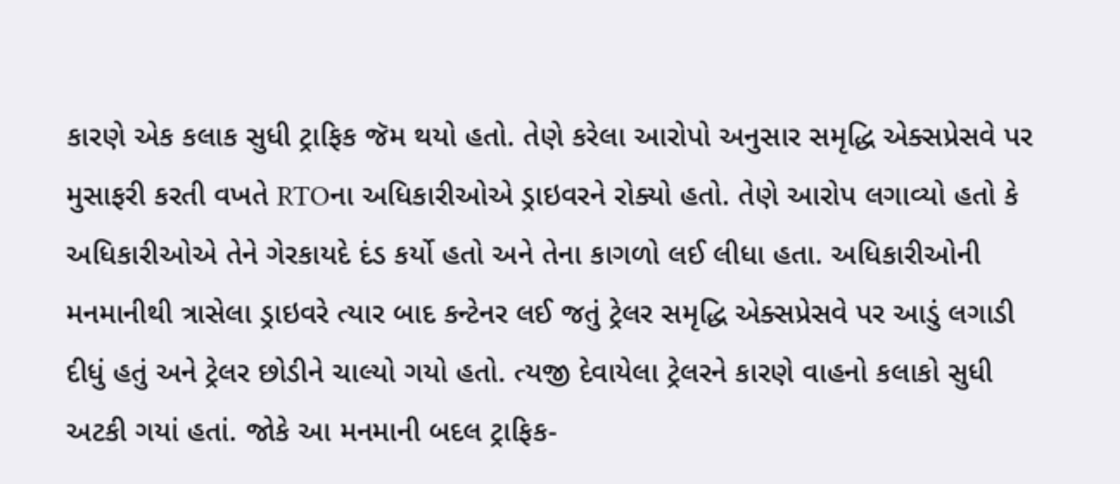કારણે એક કલાક સુધી ટ્રાફિક જૅમ થયો હતો. તેણે કરેલા આરોપો અનુસાર સમૃદ્ધિ એક્સપ્રેસવે પર મુસાફરી કરતી વખતે RTOના અધિકારીઓએ ડ્રાઇવરને રોક્યો હતો. તેણે આરોપ લગાવ્યો હતો કે અધિકારીઓએ તેને ગેરકાયદે દંડ કર્યો હતો અને તેના કાગળો લઈ લીધા હતા. અધિકારીઓની મનમાનીથી ત્રાસેલા ડ્રાઇવરે ત્યાર બાદ કન્ટેનર લઈ જતું ટ્રેલર સમૃદ્ધિ એક્સપ્રેસવે પર આડું લગાડી દીધું હતું અને ટ્રેલર છોડીને ચાલ્યો ગયો હતો. ત્યજી દેવાયેલા ટ્રેલરને કારણે વાહનો કલાકો સુધી અટકી ગયાં હતાં. જોકે આ મનમાની બદલ ટ્રાફિક-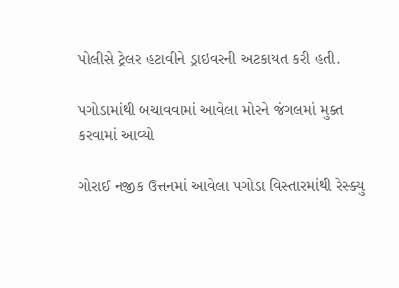પોલીસે ટ્રેલર હટાવીને ડ્રાઇવરની અટકાયત કરી હતી.

પગોડામાંથી બચાવવામાં આવેલા મોરને જંગલમાં મુક્ત કરવામાં આવ્યો

ગોરાઈ નજીક ઉત્તનમાં આવેલા પગોડા વિસ્તારમાંથી રેસ્ક્યુ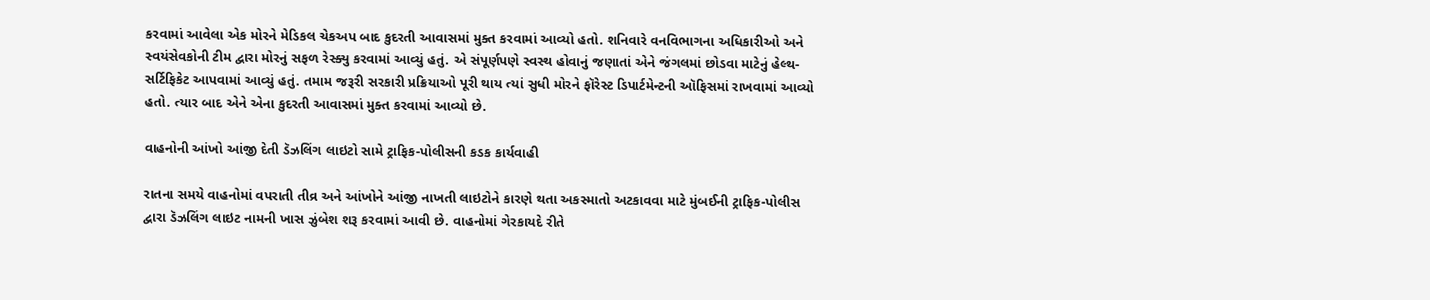કરવામાં આવેલા એક મોરને મેડિકલ ચેકઅપ બાદ કુદરતી આવાસમાં મુક્ત કરવામાં આવ્યો હતો. શનિવારે વનવિભાગના અધિકારીઓ અને સ્વયંસેવકોની ટીમ દ્વારા મોરનું સફળ રેસ્ક્યુ કરવામાં આવ્યું હતું. એ સંપૂર્ણપણે સ્વસ્થ હોવાનું જણાતાં એને જંગલમાં છોડવા માટેનું હેલ્થ-સર્ટિફિકેટ આપવામાં આવ્યું હતું. તમામ જરૂરી સરકારી પ્રક્રિયાઓ પૂરી થાય ત્યાં સુધી મોરને ફૉરેસ્ટ ડિપાર્ટમેન્ટની ઑફિસમાં રાખવામાં આવ્યો હતો. ત્યાર બાદ એને એના કુદરતી આવાસમાં મુક્ત કરવામાં આવ્યો છે.

વાહનોની આંખો આંજી દેતી ડૅઝલિંગ લાઇટો સામે ટ્રાફિક-પોલીસની કડક કાર્યવાહી

રાતના સમયે વાહનોમાં વપરાતી તીવ્ર અને આંખોને આંજી નાખતી લાઇટોને કારણે થતા અકસ્માતો અટકાવવા માટે મુંબઈની ટ્રાફિક-પોલીસ દ્વારા ડૅઝલિંગ લાઇટ નામની ખાસ ઝુંબેશ શરૂ કરવામાં આવી છે. વાહનોમાં ગેરકાયદે રીતે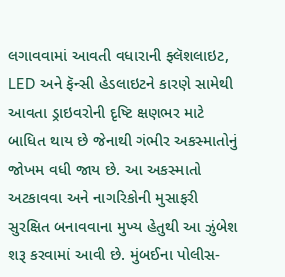લગાવવામાં આવતી વધારાની ફ્લૅશલાઇટ, LED અને ફૅન્સી હેડલાઇટને કારણે સામેથી આવતા ડ્રાઇવરોની દૃષ્ટિ ક્ષણભર માટે બાધિત થાય છે જેનાથી ગંભીર અકસ્માતોનું જોખમ વધી જાય છે. આ અકસ્માતો અટકાવવા અને નાગરિકોની મુસાફરી સુરક્ષિત બનાવવાના મુખ્ય હેતુથી આ ઝુંબેશ શરૂ કરવામાં આવી છે. મુંબઈના પોલીસ-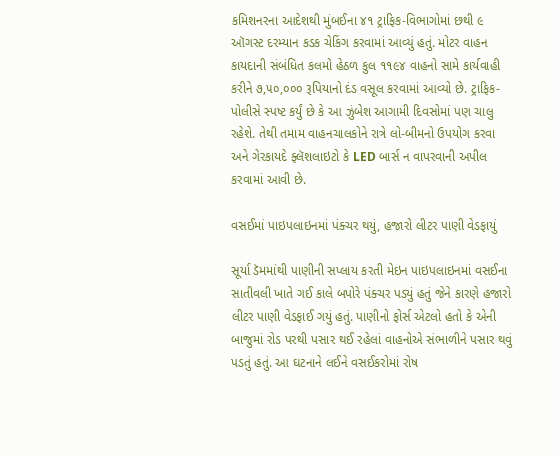કમિશનરના આદેશથી મુંબઈના ૪૧ ટ્રાફિક-વિભાગોમાં છથી ૯ ઑગસ્ટ દરમ્યાન કડક ચેકિંગ કરવામાં આવ્યું હતું. મોટર વાહન કાયદાની સંબંધિત કલમો હેઠળ કુલ ૧૧૯૪ વાહનો સામે કાર્યવાહી કરીને ૭,૫૦,૦૦૦ રૂપિયાનો દંડ વસૂલ કરવામાં આવ્યો છે. ટ્રાફિક-પોલીસે સ્પષ્ટ કર્યું છે કે આ ઝુંબેશ આગામી દિવસોમાં પણ ચાલુ રહેશે. તેથી તમામ વાહનચાલકોને રાત્રે લો-બીમનો ઉપયોગ કરવા અને ગેરકાયદે ફ્લૅશલાઇટો કે LED બાર્સ ન વાપરવાની અપીલ કરવામાં આવી છે.

વસઈમાં પાઇપલાઇનમાં પંક્ચર થયું, હજારો લીટર પાણી વેડફાયું

સૂર્યા ડૅમમાંથી પાણીની સપ્લાય કરતી મેઇન પાઇપલાઇનમાં વસઈના સાતીવલી ખાતે ગઈ કાલે બપોરે પંક્ચર પડ્યું હતું જેને કારણે હજારો લીટર પાણી વેડફાઈ ગયું હતું. પાણીનો ફોર્સ એટલો હતો કે એની બાજુમાં રોડ પરથી પસાર થઈ રહેલાં વાહનોએ સંભાળીને પસાર થવું પડતું હતું. આ ઘટનાને લઈને વસઈકરોમાં રોષ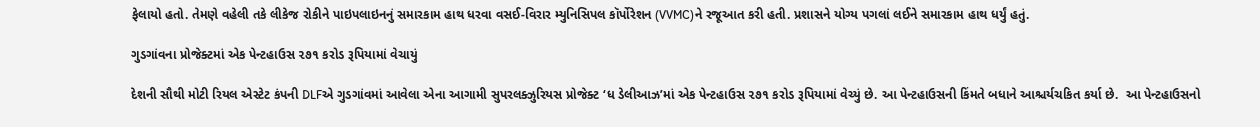ફેલાયો હતો. તેમણે વહેલી તકે લીકેજ રોકીને પાઇપલાઇનનું સમારકામ હાથ ધરવા વસઈ-વિરાર મ્યુનિસિપલ કૉર્પોરેશન (VVMC)ને રજૂઆત કરી હતી. પ્રશાસને યોગ્ય પગલાં લઈને સમારકામ હાથ ધર્યું હતું.

ગુડગાંવના પ્રોજેક્ટમાં એક પેન્ટહાઉસ ૨૭૧ કરોડ રૂપિયામાં વેચાયું

દેશની સૌથી મોટી રિયલ એસ્ટેટ કંપની DLFએ ગુડગાંવમાં આવેલા એના આગામી સુપરલક્ઝુરિયસ પ્રોજેક્ટ ‘ધ ડેલીઆઝ’માં એક પેન્ટહાઉસ ૨૭૧ કરોડ રૂપિયામાં વેચ્યું છે. આ પેન્ટહાઉસની કિંમતે બધાને આશ્ચર્યચકિત કર્યા છે.  આ પેન્ટહાઉસનો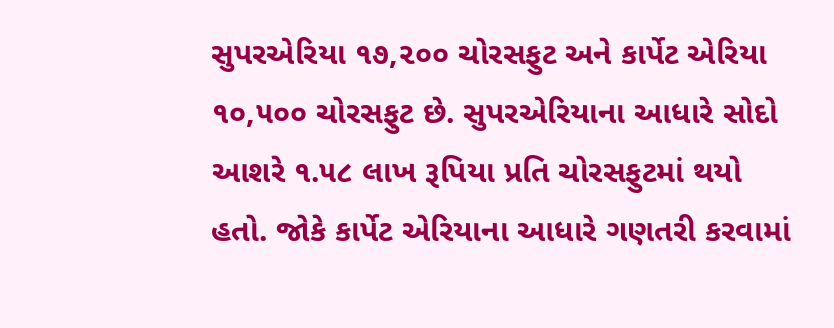સુપરએરિયા ૧૭,૨૦૦ ચોરસફુટ અને કાર્પેટ એરિયા ૧૦,૫૦૦ ચોરસફુટ છે. સુપરએરિયાના આધારે સોદો આશરે ૧.૫૮ લાખ રૂપિયા પ્રતિ ચોરસફુટમાં થયો હતો. જોકે કાર્પેટ એરિયાના આધારે ગણતરી કરવામાં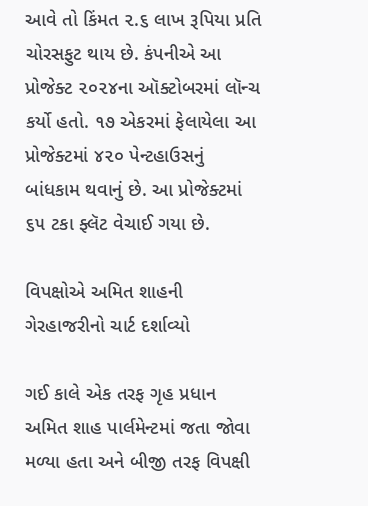આવે તો કિંમત ૨.૬ લાખ રૂપિયા પ્રતિ ચોરસફુટ થાય છે. કંપનીએ આ પ્રોજેક્ટ ૨૦૨૪ના ઑક્ટોબરમાં લૉન્ચ કર્યો હતો. ૧૭ એકરમાં ફેલાયેલા આ પ્રોજેક્ટમાં ૪૨૦ પેન્ટહાઉસનું બાંધકામ થવાનું છે. આ પ્રોજેક્ટમાં ૬૫ ટકા ફ્લૅટ વેચાઈ ગયા છે.

વિપક્ષોએ અમિત શાહની ગેરહાજરીનો ચાર્ટ દર્શાવ્યો

ગઈ કાલે એક તરફ ગૃહ પ્રધાન અમિત શાહ પાર્લમેન્ટમાં જતા જોવા મળ્યા હતા અને બીજી તરફ વિપક્ષી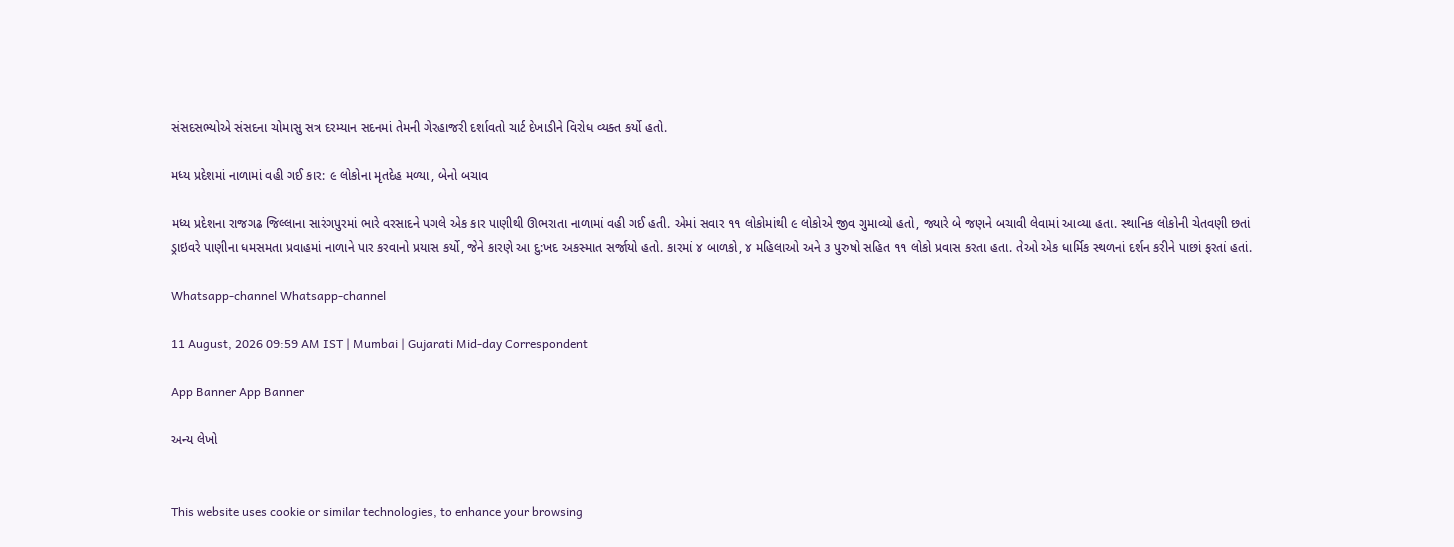સંસદસભ્યોએ સંસદના ચોમાસુ સત્ર દરમ્યાન સદનમાં તેમની ગેરહાજરી દર્શાવતો ચાર્ટ દેખાડીને વિરોધ વ્યક્ત કર્યો હતો.

મધ્ય પ્રદેશમાં નાળામાં વહી ગઈ કાર: ૯ લોકોના મૃતદેહ મળ્યા, બેનો બચાવ

મધ્ય પ્રદેશના રાજગઢ જિલ્લાના સારંગપુરમાં ભારે વરસાદને પગલે એક કાર પાણીથી ઊભરાતા નાળામાં વહી ગઈ હતી. એમાં સવાર ૧૧ લોકોમાંથી ૯ લોકોએ જીવ ગુમાવ્યો હતો, જ્યારે બે જણને બચાવી લેવામાં આવ્યા હતા. સ્થાનિક લોકોની ચેતવણી છતાં ડ્રાઇવરે પાણીના ધમસમતા પ્રવાહમાં નાળાને પાર કરવાનો પ્રયાસ કર્યો, જેને કારણે આ દુ:ખદ અકસ્માત સર્જાયો હતો. કારમાં ૪ બાળકો, ૪ મહિલાઓ અને ૩ પુરુષો સહિત ૧૧ લોકો પ્રવાસ કરતા હતા. તેઓ એક ધાર્મિક સ્થળનાં દર્શન કરીને પાછાં ફરતાં હતાં.

Whatsapp-channel Whatsapp-channel

11 August, 2026 09:59 AM IST | Mumbai | Gujarati Mid-day Correspondent

App Banner App Banner

અન્ય લેખો


This website uses cookie or similar technologies, to enhance your browsing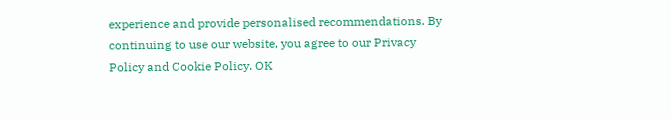experience and provide personalised recommendations. By continuing to use our website, you agree to our Privacy Policy and Cookie Policy. OK